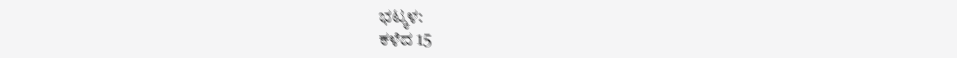ಭಟ್ಕಳ:
ಕಳೆದ 15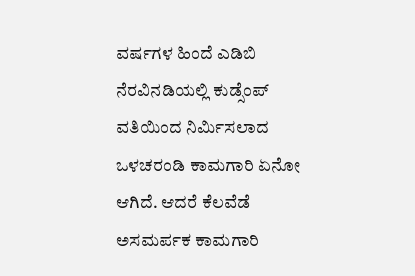ವರ್ಷಗಳ ಹಿಂದೆ ಎಡಿಬಿ ನೆರವಿನಡಿಯಲ್ಲಿ ಕುಡ್ಸೆಂಪ್ ವತಿಯಿಂದ ನಿರ್ಮಿಸಲಾದ ಒಳಚರಂಡಿ ಕಾಮಗಾರಿ ಏನೋ ಆಗಿದೆ. ಆದರೆ ಕೆಲವೆಡೆ ಅಸಮರ್ಪಕ ಕಾಮಗಾರಿ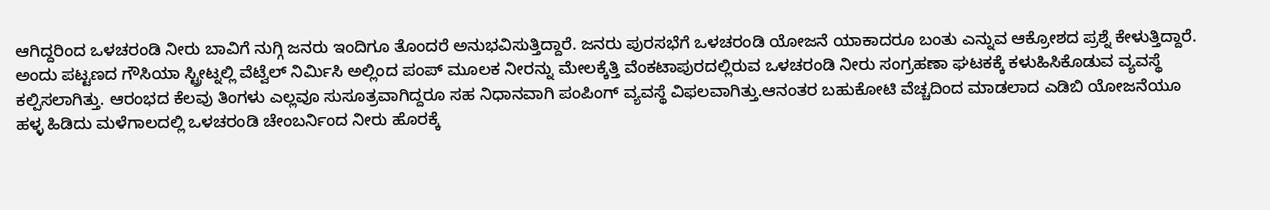ಆಗಿದ್ದರಿಂದ ಒಳಚರಂಡಿ ನೀರು ಬಾವಿಗೆ ನುಗ್ಗಿ ಜನರು ಇಂದಿಗೂ ತೊಂದರೆ ಅನುಭವಿಸುತ್ತಿದ್ದಾರೆ. ಜನರು ಪುರಸಭೆಗೆ ಒಳಚರಂಡಿ ಯೋಜನೆ ಯಾಕಾದರೂ ಬಂತು ಎನ್ನುವ ಆಕ್ರೋಶದ ಪ್ರಶ್ನೆ ಕೇಳುತ್ತಿದ್ದಾರೆ.
ಅಂದು ಪಟ್ಟಣದ ಗೌಸಿಯಾ ಸ್ಟ್ರೀಟ್ನಲ್ಲಿ ವೆಟ್ವೆಲ್ ನಿರ್ಮಿಸಿ ಅಲ್ಲಿಂದ ಪಂಪ್ ಮೂಲಕ ನೀರನ್ನು ಮೇಲಕ್ಕೆತ್ತಿ ವೆಂಕಟಾಪುರದಲ್ಲಿರುವ ಒಳಚರಂಡಿ ನೀರು ಸಂಗ್ರಹಣಾ ಘಟಕಕ್ಕೆ ಕಳುಹಿಸಿಕೊಡುವ ವ್ಯವಸ್ಥೆ ಕಲ್ಪಿಸಲಾಗಿತ್ತು. ಆರಂಭದ ಕೆಲವು ತಿಂಗಳು ಎಲ್ಲವೂ ಸುಸೂತ್ರವಾಗಿದ್ದರೂ ಸಹ ನಿಧಾನವಾಗಿ ಪಂಪಿಂಗ್ ವ್ಯವಸ್ಥೆ ವಿಫಲವಾಗಿತ್ತು.ಆನಂತರ ಬಹುಕೋಟಿ ವೆಚ್ಚದಿಂದ ಮಾಡಲಾದ ಎಡಿಬಿ ಯೋಜನೆಯೂ ಹಳ್ಳ ಹಿಡಿದು ಮಳೆಗಾಲದಲ್ಲಿ ಒಳಚರಂಡಿ ಚೇಂಬರ್ನಿಂದ ನೀರು ಹೊರಕ್ಕೆ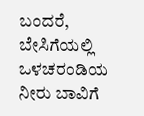ಬಂದರೆ, ಬೇಸಿಗೆಯಲ್ಲಿ ಒಳಚರಂಡಿಯ ನೀರು ಬಾವಿಗೆ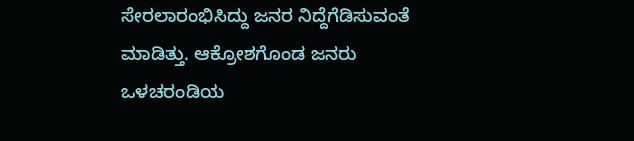ಸೇರಲಾರಂಭಿಸಿದ್ದು ಜನರ ನಿದ್ದೆಗೆಡಿಸುವಂತೆ ಮಾಡಿತ್ತು. ಆಕ್ರೋಶಗೊಂಡ ಜನರು ಒಳಚರಂಡಿಯ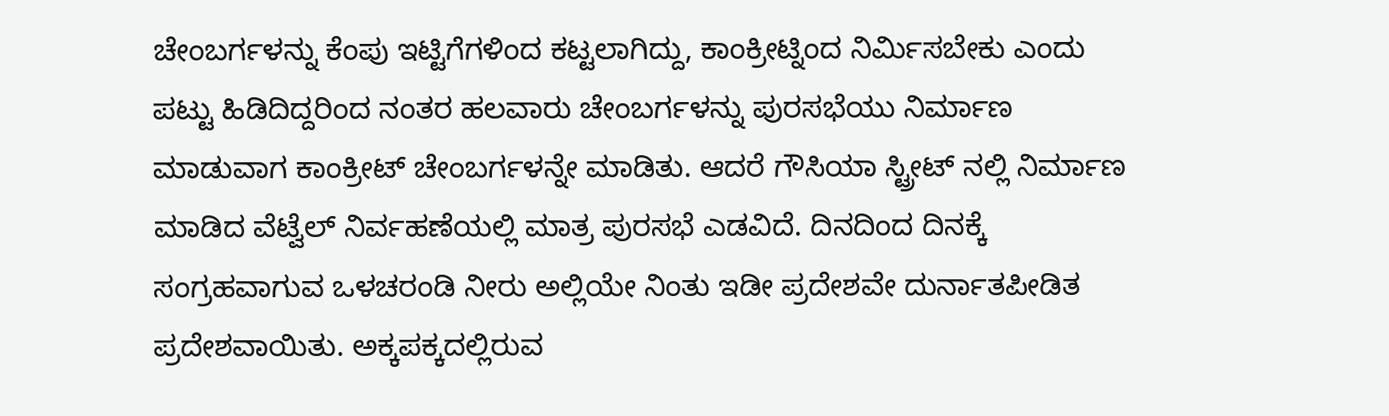ಚೇಂಬರ್ಗಳನ್ನು ಕೆಂಪು ಇಟ್ಟಿಗೆಗಳಿಂದ ಕಟ್ಟಲಾಗಿದ್ದು, ಕಾಂಕ್ರೀಟ್ನಿಂದ ನಿರ್ಮಿಸಬೇಕು ಎಂದು ಪಟ್ಟು ಹಿಡಿದಿದ್ದರಿಂದ ನಂತರ ಹಲವಾರು ಚೇಂಬರ್ಗಳನ್ನು ಪುರಸಭೆಯು ನಿರ್ಮಾಣ ಮಾಡುವಾಗ ಕಾಂಕ್ರೀಟ್ ಚೇಂಬರ್ಗಳನ್ನೇ ಮಾಡಿತು. ಆದರೆ ಗೌಸಿಯಾ ಸ್ಟ್ರೀಟ್ ನಲ್ಲಿ ನಿರ್ಮಾಣ ಮಾಡಿದ ವೆಟ್ವೆಲ್ ನಿರ್ವಹಣೆಯಲ್ಲಿ ಮಾತ್ರ ಪುರಸಭೆ ಎಡವಿದೆ. ದಿನದಿಂದ ದಿನಕ್ಕೆ ಸಂಗ್ರಹವಾಗುವ ಒಳಚರಂಡಿ ನೀರು ಅಲ್ಲಿಯೇ ನಿಂತು ಇಡೀ ಪ್ರದೇಶವೇ ದುರ್ನಾತಪೀಡಿತ ಪ್ರದೇಶವಾಯಿತು. ಅಕ್ಕಪಕ್ಕದಲ್ಲಿರುವ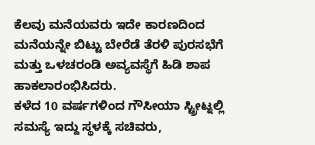ಕೆಲವು ಮನೆಯವರು ಇದೇ ಕಾರಣದಿಂದ ಮನೆಯನ್ನೇ ಬಿಟ್ಟು ಬೇರೆಡೆ ತೆರಳಿ ಪುರಸಭೆಗೆ ಮತ್ತು ಒಳಚರಂಡಿ ಅವ್ಯವಸ್ಥೆಗೆ ಹಿಡಿ ಶಾಪ ಹಾಕಲಾರಂಭಿಸಿದರು.
ಕಳೆದ 10 ವರ್ಷಗಳಿಂದ ಗೌಸೀಯಾ ಸ್ಟ್ರೀಟ್ನಲ್ಲಿ ಸಮಸ್ಯೆ ಇದ್ದು ಸ್ಥಳಕ್ಕೆ ಸಚಿವರು,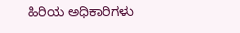ಹಿರಿಯ ಅಧಿಕಾರಿಗಳು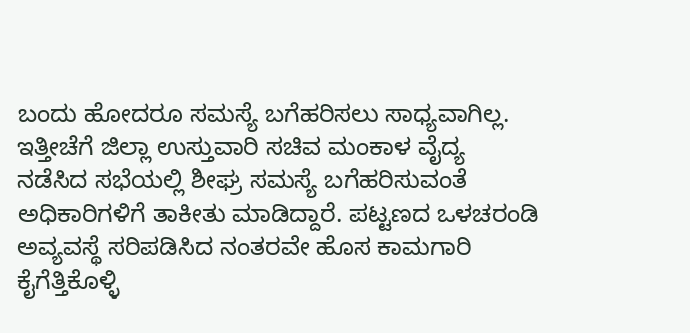ಬಂದು ಹೋದರೂ ಸಮಸ್ಯೆ ಬಗೆಹರಿಸಲು ಸಾಧ್ಯವಾಗಿಲ್ಲ. ಇತ್ತೀಚೆಗೆ ಜಿಲ್ಲಾ ಉಸ್ತುವಾರಿ ಸಚಿವ ಮಂಕಾಳ ವೈದ್ಯ ನಡೆಸಿದ ಸಭೆಯಲ್ಲಿ ಶೀಘ್ರ ಸಮಸ್ಯೆ ಬಗೆಹರಿಸುವಂತೆ ಅಧಿಕಾರಿಗಳಿಗೆ ತಾಕೀತು ಮಾಡಿದ್ದಾರೆ. ಪಟ್ಟಣದ ಒಳಚರಂಡಿ ಅವ್ಯವಸ್ಥೆ ಸರಿಪಡಿಸಿದ ನಂತರವೇ ಹೊಸ ಕಾಮಗಾರಿ ಕೈಗೆತ್ತಿಕೊಳ್ಳಿ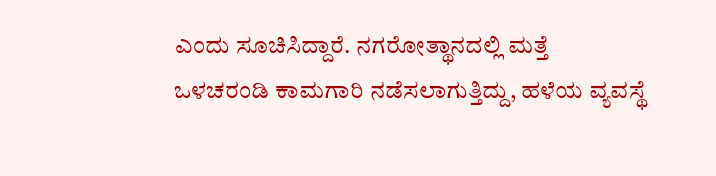ಎಂದು ಸೂಚಿಸಿದ್ದಾರೆ. ನಗರೋತ್ಥಾನದಲ್ಲಿ ಮತ್ತೆ ಒಳಚರಂಡಿ ಕಾಮಗಾರಿ ನಡೆಸಲಾಗುತ್ತಿದ್ದು, ಹಳೆಯ ವ್ಯವಸ್ಥೆ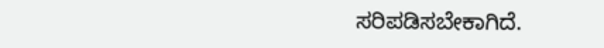ಸರಿಪಡಿಸಬೇಕಾಗಿದೆ.